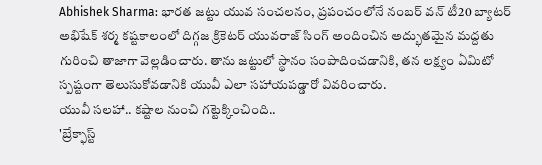Abhishek Sharma: భారత జట్టు యువ సంచలనం, ప్రపంచంలోనే నంబర్ వన్ టీ20 బ్యాటర్ అభిషేక్ శర్మ కష్టకాలంలో దిగ్గజ క్రికెటర్ యువరాజ్ సింగ్ అందించిన అద్భుతమైన మద్దతు గురించి తాజాగా వెల్లడించారు. తాను జట్టులో స్థానం సంపాదించడానికి, తన లక్ష్యం ఏమిటో స్పష్టంగా తెలుసుకోవడానికి యువీ ఎలా సహాయపడ్డారో వివరించారు.
యువీ సలహా.. కష్టాల నుంచి గట్టెక్కించింది..
'బ్రేక్ఫాస్ట్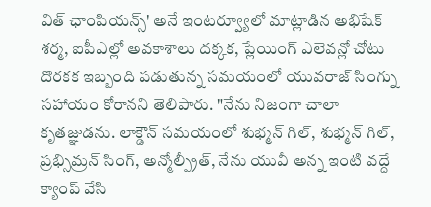విత్ ఛాంపియన్స్' అనే ఇంటర్వ్యూలో మాట్లాడిన అభిషేక్ శర్మ, ఐపీఎల్లో అవకాశాలు దక్కక, ప్లేయింగ్ ఎలెవన్లో చోటు దొరకక ఇబ్బంది పడుతున్న సమయంలో యువరాజ్ సింగ్ను సహాయం కోరానని తెలిపారు. "నేను నిజంగా చాలా కృతజ్ఞుడను. లాక్డౌన్ సమయంలో శుభ్మన్ గిల్, శుభ్మన్ గిల్, ప్రభ్సిమ్రన్ సింగ్, అన్మోల్ప్రీత్, నేను యువీ అన్న ఇంటి వద్దే క్యాంప్ వేసి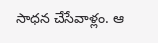సాధన చేసేవాళ్లం. ఆ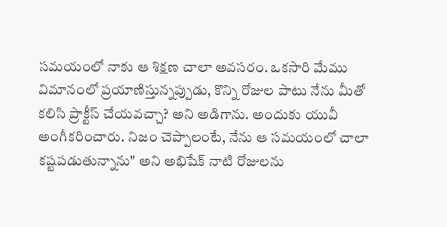సమయంలో నాకు ఆ శిక్షణ చాలా అవసరం. ఒకసారి మేము విమానంలో ప్రయాణిస్తున్నప్పుడు, కొన్ని రోజుల పాటు నేను మీతో కలిసి ప్రాక్టీస్ చేయవచ్చా? అని అడిగాను. అందుకు యువీ అంగీకరించారు. నిజం చెప్పాలంటే, నేను ఆ సమయంలో చాలా కష్టపడుతున్నాను" అని అభిషేక్ నాటి రోజులను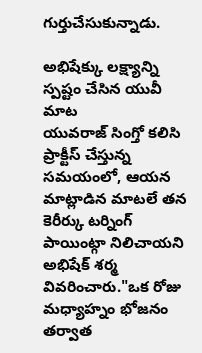గుర్తుచేసుకున్నాడు.

అభిషేక్కు లక్ష్యాన్ని స్పష్టం చేసిన యువీ మాట
యువరాజ్ సింగ్తో కలిసి ప్రాక్టీస్ చేస్తున్న సమయంలో, ఆయన మాట్లాడిన మాటలే తన కెరీర్కు టర్నింగ్ పాయింట్గా నిలిచాయని అభిషేక్ శర్మ వివరించారు."ఒక రోజు మధ్యాహ్నం భోజనం తర్వాత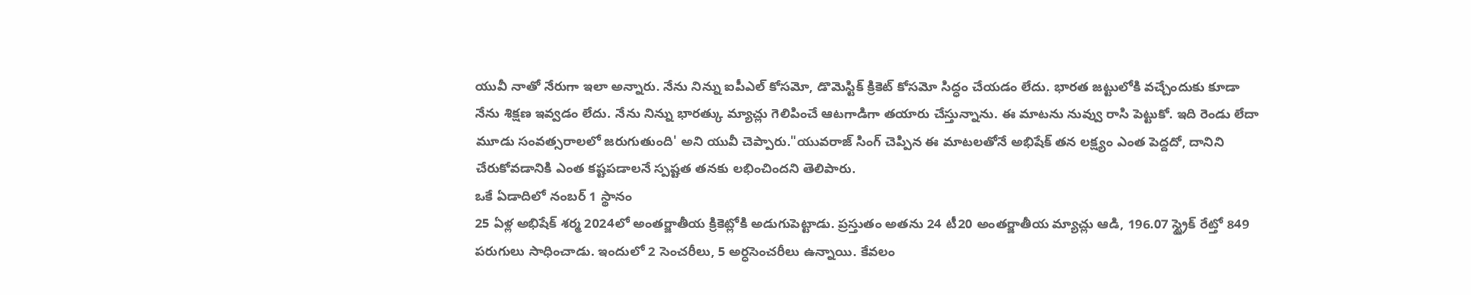యువీ నాతో నేరుగా ఇలా అన్నారు. నేను నిన్ను ఐపీఎల్ కోసమో, డొమెస్టిక్ క్రికెట్ కోసమో సిద్ధం చేయడం లేదు. భారత జట్టులోకి వచ్చేందుకు కూడా నేను శిక్షణ ఇవ్వడం లేదు. నేను నిన్ను భారత్కు మ్యాచ్లు గెలిపించే ఆటగాడిగా తయారు చేస్తున్నాను. ఈ మాటను నువ్వు రాసి పెట్టుకో. ఇది రెండు లేదా మూడు సంవత్సరాలలో జరుగుతుంది' అని యువీ చెప్పారు."యువరాజ్ సింగ్ చెప్పిన ఈ మాటలతోనే అభిషేక్ తన లక్ష్యం ఎంత పెద్దదో, దానిని చేరుకోవడానికి ఎంత కష్టపడాలనే స్పష్టత తనకు లభించిందని తెలిపారు.
ఒకే ఏడాదిలో నంబర్ 1 స్థానం
25 ఏళ్ల అభిషేక్ శర్మ 2024లో అంతర్జాతీయ క్రికెట్లోకి అడుగుపెట్టాడు. ప్రస్తుతం అతను 24 టీ20 అంతర్జాతీయ మ్యాచ్లు ఆడి, 196.07 స్ట్రైక్ రేట్తో 849 పరుగులు సాధించాడు. ఇందులో 2 సెంచరీలు, 5 అర్ధసెంచరీలు ఉన్నాయి. కేవలం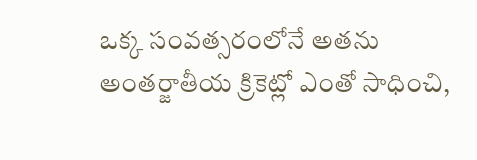ఒక్క సంవత్సరంలోనే అతను అంతర్జాతీయ క్రికెట్లో ఎంతో సాధించి,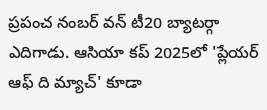ప్రపంచ నంబర్ వన్ టీ20 బ్యాటర్గా ఎదిగాడు. ఆసియా కప్ 2025లో 'ప్లేయర్ ఆఫ్ ది మ్యాచ్' కూడా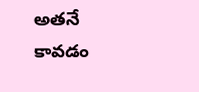అతనే కావడం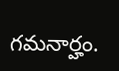గమనార్హం.